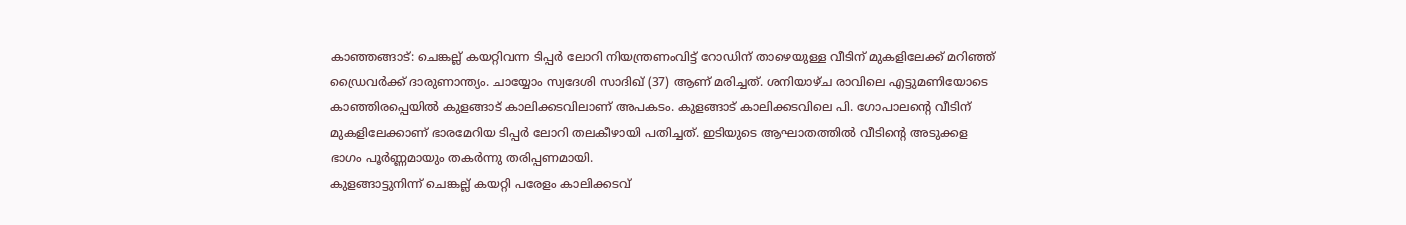കാഞ്ഞങ്ങാട്: ചെങ്കല്ല് കയറ്റിവന്ന ടിപ്പർ ലോറി നിയന്ത്രണംവിട്ട് റോഡിന് താഴെയുള്ള വീടിന് മുകളിലേക്ക് മറിഞ്ഞ് ഡ്രൈവർക്ക് ദാരുണാന്ത്യം. ചായ്യോം സ്വദേശി സാദിഖ് (37) ആണ് മരിച്ചത്. ശനിയാഴ്ച രാവിലെ എട്ടുമണിയോടെ കാഞ്ഞിരപ്പെയിൽ കുളങ്ങാട് കാലിക്കടവിലാണ് അപകടം. കുളങ്ങാട് കാലിക്കടവിലെ പി. ഗോപാലന്റെ വീടിന് മുകളിലേക്കാണ് ഭാരമേറിയ ടിപ്പർ ലോറി തലകീഴായി പതിച്ചത്. ഇടിയുടെ ആഘാതത്തിൽ വീടിന്റെ അടുക്കള ഭാഗം പൂർണ്ണമായും തകർന്നു തരിപ്പണമായി.
കുളങ്ങാട്ടുനിന്ന് ചെങ്കല്ല് കയറ്റി പരേളം കാലിക്കടവ്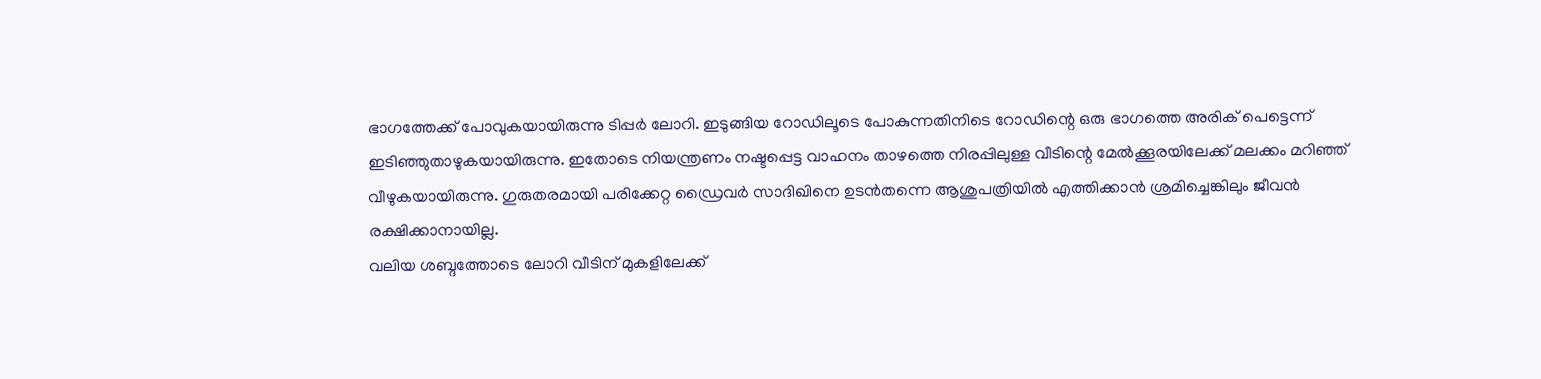ഭാഗത്തേക്ക് പോവുകയായിരുന്നു ടിപ്പർ ലോറി. ഇടുങ്ങിയ റോഡിലൂടെ പോകുന്നതിനിടെ റോഡിന്റെ ഒരു ഭാഗത്തെ അരിക് പെട്ടെന്ന് ഇടിഞ്ഞുതാഴുകയായിരുന്നു. ഇതോടെ നിയന്ത്രണം നഷ്ടപ്പെട്ട വാഹനം താഴത്തെ നിരപ്പിലുള്ള വീടിന്റെ മേൽക്കൂരയിലേക്ക് മലക്കം മറിഞ്ഞ് വീഴുകയായിരുന്നു. ഗുരുതരമായി പരിക്കേറ്റ ഡ്രൈവർ സാദിഖിനെ ഉടൻതന്നെ ആശുപത്രിയിൽ എത്തിക്കാൻ ശ്രമിച്ചെങ്കിലും ജീവൻ രക്ഷിക്കാനായില്ല.
വലിയ ശബ്ദത്തോടെ ലോറി വീടിന് മുകളിലേക്ക്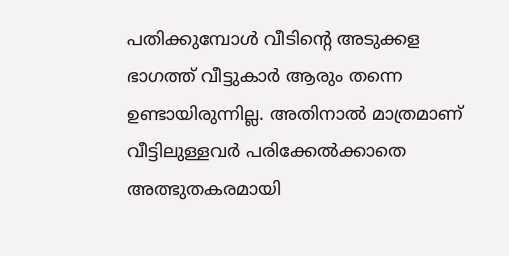പതിക്കുമ്പോൾ വീടിന്റെ അടുക്കള ഭാഗത്ത് വീട്ടുകാർ ആരും തന്നെ ഉണ്ടായിരുന്നില്ല. അതിനാൽ മാത്രമാണ് വീട്ടിലുള്ളവർ പരിക്കേൽക്കാതെ അത്ഭുതകരമായി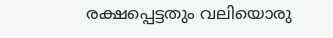രക്ഷപ്പെട്ടതും വലിയൊരു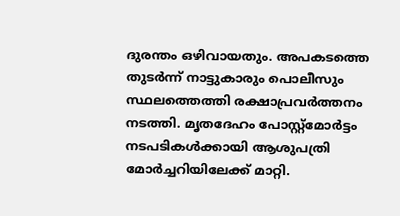ദുരന്തം ഒഴിവായതും. അപകടത്തെ തുടർന്ന് നാട്ടുകാരും പൊലീസും സ്ഥലത്തെത്തി രക്ഷാപ്രവർത്തനം നടത്തി. മൃതദേഹം പോസ്റ്റ്മോർട്ടം നടപടികൾക്കായി ആശുപത്രി മോർച്ചറിയിലേക്ക് മാറ്റി.